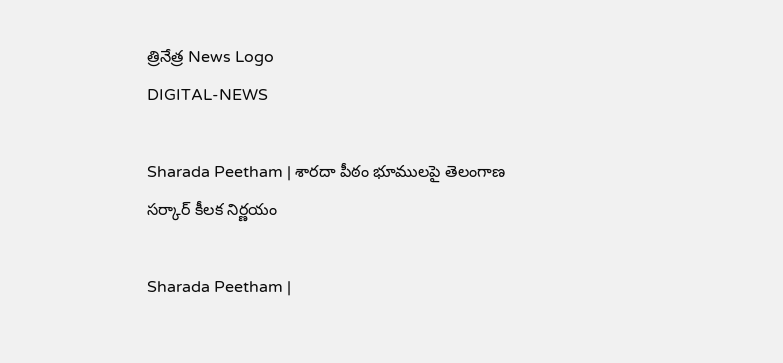త్రినేత్ర News Logo
DIGITAL-NEWS

Sharada Peetham | శార‌దా పీఠం భూముల‌పై తెలంగాణ స‌ర్కార్ కీల‌క నిర్ణ‌యం

Sharada Peetham |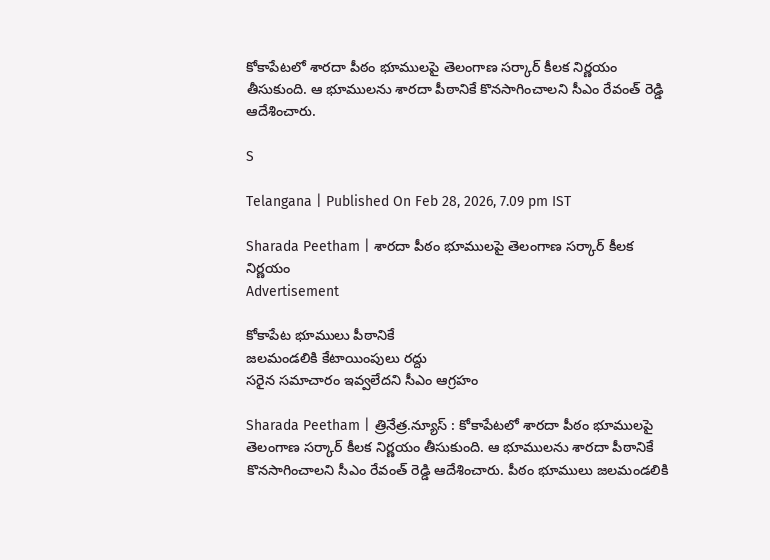కోకాపేట‌లో శార‌దా పీఠం భూముల‌పై తెలంగాణ స‌ర్కార్ కీల‌క నిర్ణ‌యం తీసుకుంది. ఆ భూముల‌ను శార‌దా పీఠానికే కొన‌సాగించాల‌ని సీఎం రేవంత్ రెడ్డి ఆదేశించారు.

S

Telangana | Published On Feb 28, 2026, 7.09 pm IST

Sharada Peetham | శార‌దా పీఠం భూముల‌పై తెలంగాణ స‌ర్కార్ కీల‌క నిర్ణ‌యం
Advertisement

కోకాపేట‌ భూములు పీఠానికే
జ‌ల‌మండ‌లికి కేటాయింపులు ర‌ద్దు
స‌రైన స‌మాచారం ఇవ్వ‌లేద‌ని సీఎం ఆగ్ర‌హం

Sharada Peetham | త్రినేత్ర‌.న్యూస్ : కోకాపేట‌లో శార‌దా పీఠం భూముల‌పై తెలంగాణ స‌ర్కార్ కీల‌క నిర్ణ‌యం తీసుకుంది. ఆ భూముల‌ను శార‌దా పీఠానికే కొన‌సాగించాల‌ని సీఎం రేవంత్ రెడ్డి ఆదేశించారు. పీఠం భూములు జ‌లమండ‌లికి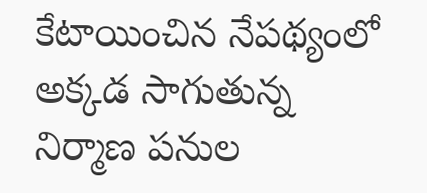కేటాయించిన నేప‌థ్యంలో అక్క‌డ సాగుతున్న నిర్మాణ ప‌నుల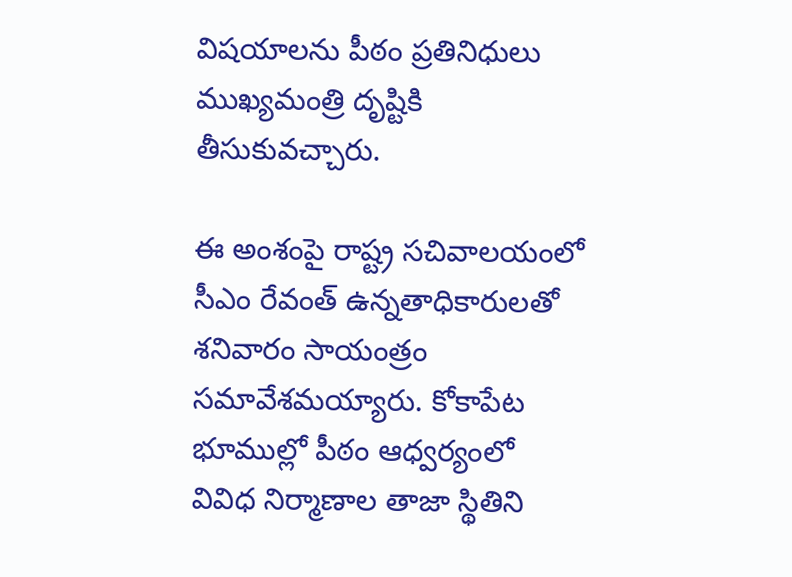విష‌యాల‌ను పీఠం ప్ర‌తినిధులు ముఖ్య‌మంత్రి దృష్టికి తీసుకువ‌చ్చారు.

ఈ అంశంపై రాష్ట్ర స‌చివాల‌యంలో సీఎం రేవంత్ ఉన్న‌తాధికారుల‌తో శ‌నివారం సాయంత్రం స‌మావేశ‌మ‌య్యారు. కోకాపేట భూముల్లో పీఠం ఆధ్వ‌ర్యంలో వివిధ నిర్మాణాల తాజా స్థితిని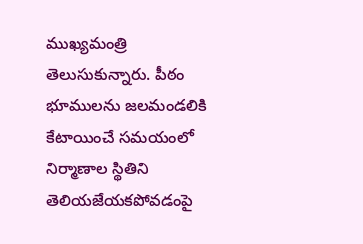ముఖ్య‌మంత్రి తెలుసుకున్నారు. పీఠం భూముల‌ను జ‌ల‌మండ‌లికి కేటాయించే స‌మ‌యంలో నిర్మాణాల స్థితిని తెలియ‌జేయ‌క‌పోవ‌డంపై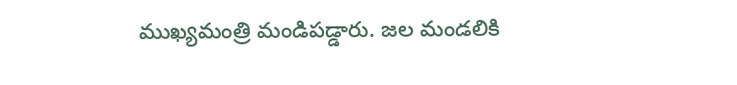ముఖ్య‌మంత్రి మండిప‌డ్డారు. జ‌ల మండ‌లికి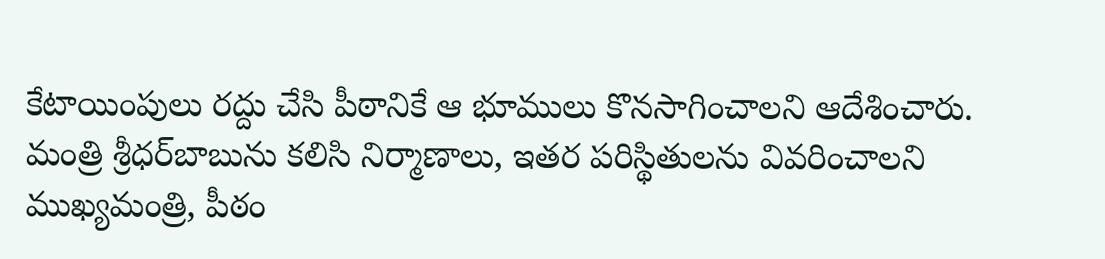కేటాయింపులు ర‌ద్దు చేసి పీఠానికే ఆ భూములు కొన‌సాగించాల‌ని ఆదేశించారు. మంత్రి శ్రీ‌ధ‌ర్‌బాబును క‌లిసి నిర్మాణాలు, ఇత‌ర ప‌రిస్థితుల‌ను వివ‌రించాల‌ని ముఖ్య‌మంత్రి, పీఠం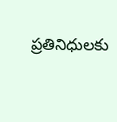ప్ర‌తినిధుల‌కు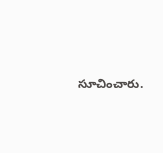సూచించారు.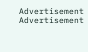Advertisement
Advertisement